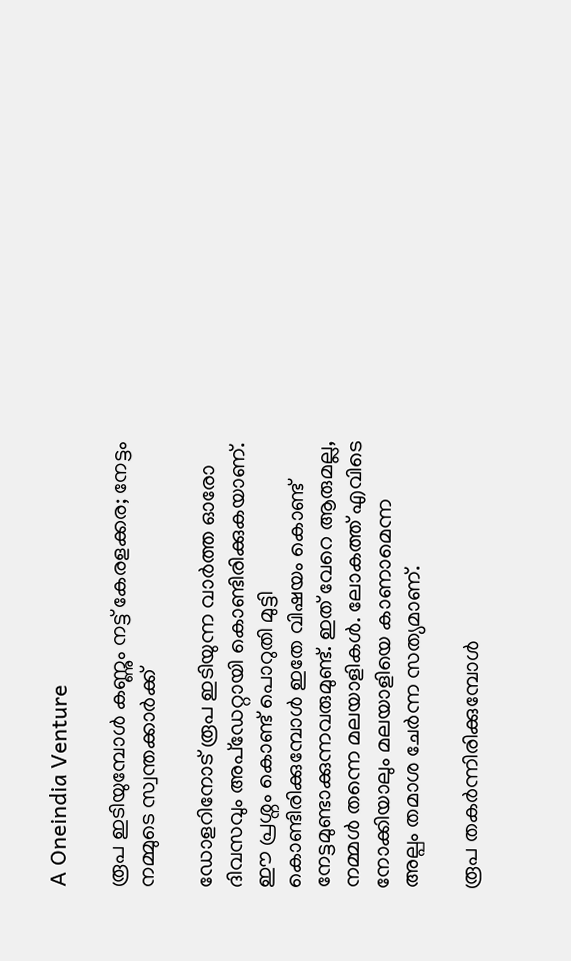A Oneindia Venture

രൂപ ഇടിയുമ്പോൾ കണ്ണും നട്ട് കേരളക്കര; നേട്ടം നമ്മുടെ സ്വന്തക്കാർക്ക്

ഡോളറിനോട് രൂപ ഇടിയുന്ന വാർത്ത ഓരോ ദിവസവും അപ്ഡേറ്റായി കൊണ്ടിരിക്കുകയാണ്. ഈ പ്രശ്നം കൊണ്ട് പൊറുതി മുട്ടി കൊണ്ടിരിക്കുമ്പോൾ ഇതേ വിഷയം കൊണ്ട് നേട്ടമുണ്ടാക്കുന്നവരുമുണ്ട്. ഇത് വേറെ ആരുമല്ല, നമ്മൾ തന്നെ മലയാളികൾ. ലോകത്ത് എവിടെ നോക്കിയാലും മലയാളിയെ കാണാമെന്ന അല്പം തമാശ ചേര്‍ന്ന സത്യമാണ്.

രൂപ തകർന്നിരിക്കുമ്പോൾ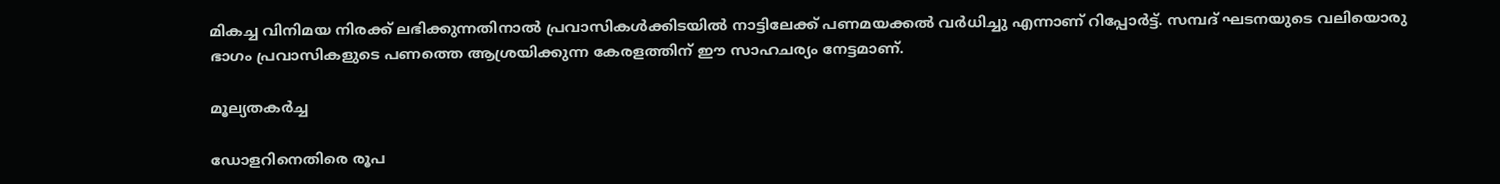മികച്ച വിനിമയ നിരക്ക് ലഭിക്കുന്നതിനാൽ പ്രവാസികൾക്കിടയിൽ നാട്ടിലേക്ക് പണമയക്കൽ വർധിച്ചു എന്നാണ് റിപ്പോർട്ട്. സമ്പദ് ഘടനയുടെ വലിയൊരു ഭാഗം പ്രവാസികളുടെ പണത്തെ ആശ്രയിക്കുന്ന കേരളത്തിന് ഈ സാഹചര്യം നേട്ടമാണ്.

മൂല്യതകര്‍ച്ച

ഡോളറിനെതിരെ രൂപ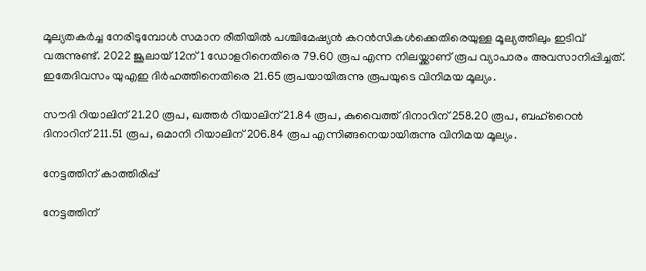മൂല്യതകര്‍ച്ച നേരിടുമ്പോള്‍ സമാന രീതിയിൽ പശ്ചിമേഷ്യന്‍ കറന്‍സികള്‍ക്കെതിരെയുള്ള മൂല്യത്തിലും ഇടിവ് വരുന്നുണ്ട്. 2022 ജൂലായ് 12ന് 1 ഡോളറിനെതിരെ 79.60 രൂപ എന്ന നിലയ്ക്കാണ് രൂപ വ്യാപാരം അവസാനിപ്പിച്ചത്. ഇതേദിവസം യുഎഇ ദിര്‍ഹത്തിനെതിരെ 21.65 രൂപയായിരുന്നു രൂപയുടെ വിനിമയ മൂല്യം.

സൗദി റിയാലിന് 21.20 രൂപ, ഖത്തര്‍ റിയാലിന് 21.84 രൂപ, കുവൈത്ത് ദിനാറിന് 258.20 രൂപ, ബഹ്റൈന്‍ ദിനാറിന് 211.51 രൂപ, ഒമാനി റിയാലിന് 206.84 രൂപ എന്നിങ്ങനെയായിരുന്നു വിനിമയ മൂല്യം.

നേട്ടത്തിന് കാത്തിരിപ്പ്

നേട്ടത്തിന്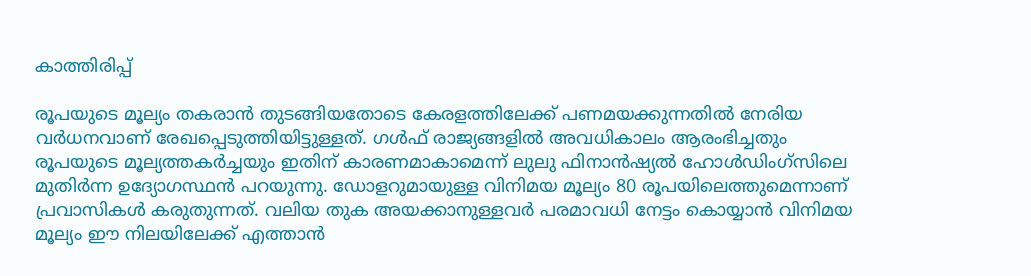കാത്തിരിപ്പ്

രൂപയുടെ മൂല്യം തകരാന്‍ തുടങ്ങിയതോടെ കേരളത്തിലേക്ക് പണമയക്കുന്നതില്‍ നേരിയ വര്‍ധനവാണ് രേഖപ്പെടുത്തിയിട്ടുള്ളത്. ഗള്‍ഫ് രാജ്യങ്ങളില്‍ അവധികാലം ആരംഭിച്ചതും രൂപയുടെ മൂല്യത്തകര്‍ച്ചയും ഇതിന് കാരണമാകാമെന്ന് ലുലു ഫിനാന്‍ഷ്യല്‍ ഹോള്‍ഡിംഗ്‌സിലെ മുതിര്‍ന്ന ഉദ്യോഗസ്ഥന്‍ പറയുന്നു. ഡോളറുമായുള്ള വിനിമയ മൂല്യം 80 രൂപയിലെത്തുമെന്നാണ് പ്രവാസികൾ കരുതുന്നത്. വലിയ തുക അയക്കാനുള്ളവര്‍ പരമാവധി നേട്ടം കൊയ്യാൻ വിനിമയ മൂല്യം ഈ നിലയിലേക്ക് എത്താന്‍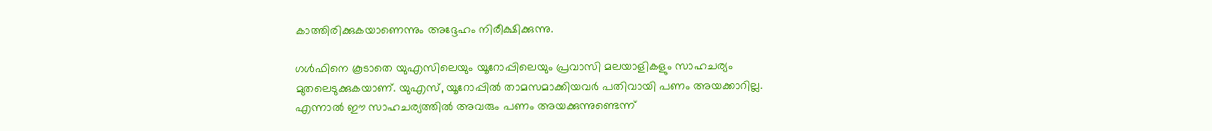കാത്തിരിക്കുകയാണെന്നും അദ്ദേഹം നിരീക്ഷിക്കുന്നു.

ഗൾഫിനെ കൂടാതെ യുഎസിലെയും യൂറോപ്പിലെയും പ്രവാസി മലയാളികളും സാഹചര്യം മുതലെടുക്കുകയാണ്. യുഎസ്, യൂറോപ്പിൽ താമസമാക്കിയവർ പതിവായി പണം അയക്കാറില്ല. എന്നാല്‍ ഈ സാഹചര്യത്തിൽ അവരും പണം അയക്കുന്നുണ്ടെന്ന്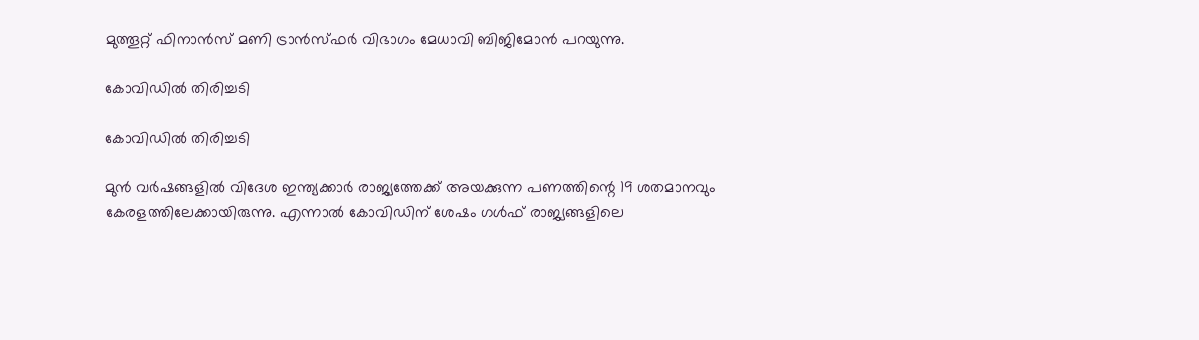മുത്തൂറ്റ് ഫിനാന്‍സ് മണി ട്രാന്‍സ്ഫര്‍ വിഭാഗം മേധാവി ബിജിമോന്‍ പറയുന്നു.

കോവിഡിൽ തിരിച്ചടി

കോവിഡിൽ തിരിച്ചടി

മുന്‍ വര്‍ഷങ്ങളില്‍ വിദേശ ഇന്ത്യക്കാര്‍ രാജ്യത്തേക്ക് അയക്കുന്ന പണത്തിന്റെ 19 ശതമാനവും കേരളത്തിലേക്കായിരുന്നു. എന്നാല്‍ കോവിഡിന് ശേഷം ഗള്‍ഫ് രാജ്യങ്ങളിലെ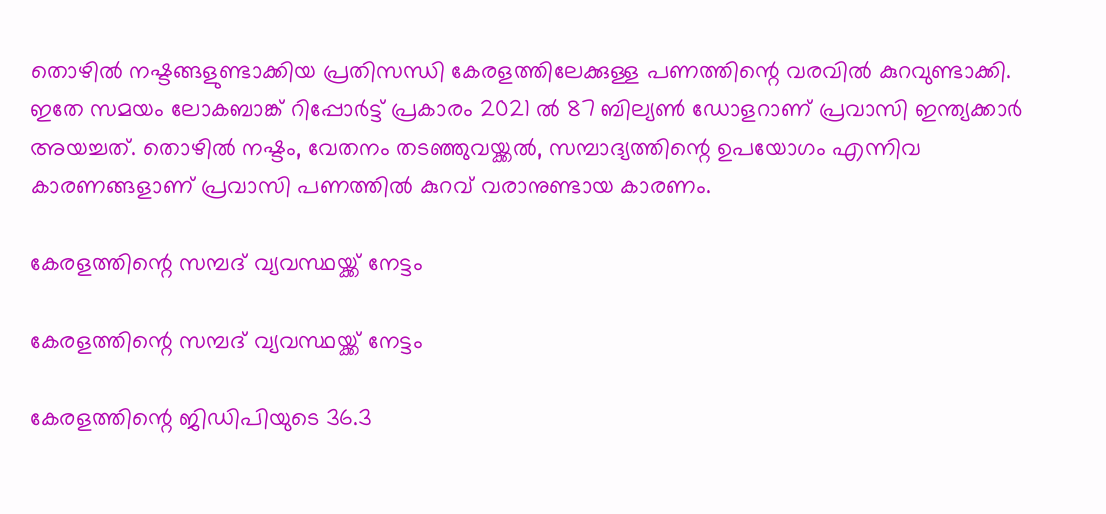തൊഴില്‍ നഷ്ടങ്ങളുണ്ടാക്കിയ പ്രതിസന്ധി കേരളത്തിലേക്കുള്ള പണത്തിന്റെ വരവില്‍ കുറവുണ്ടാക്കി. ഇതേ സമയം ലോകബാങ്ക് റിപ്പോർട്ട് പ്രകാരം 2021 ൽ 87 ബില്യണ്‍ ഡോളറാണ് പ്രവാസി ഇന്ത്യക്കാർ അയച്ചത്. തൊഴിൽ നഷ്ടം, വേതനം തടഞ്ഞുവയ്ക്കൽ, സമ്പാദ്യത്തിന്റെ ഉപയോഗം എന്നിവ കാരണങ്ങളാണ് പ്രവാസി പണത്തിൽ കുറവ് വരാനുണ്ടായ കാരണം.

കേരളത്തിന്റെ സമ്പദ് വ്യവസ്ഥയ്ക്ക് നേട്ടം

കേരളത്തിന്റെ സമ്പദ് വ്യവസ്ഥയ്ക്ക് നേട്ടം

കേരളത്തിന്റെ ജിഡിപിയുടെ 36.3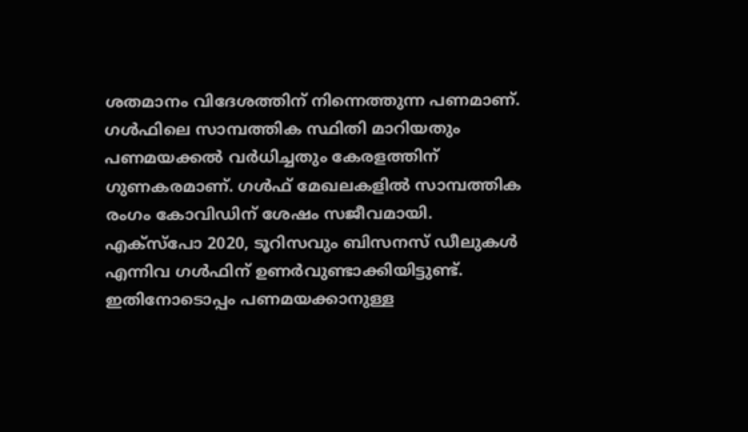ശതമാനം വിദേശത്തിന് നിന്നെത്തുന്ന പണമാണ്. ഗൾഫിലെ സാമ്പത്തിക സ്ഥിതി മാറിയതും പണമയക്കൽ വർധിച്ചതും കേരളത്തിന് ഗുണകരമാണ്. ഗള്‍ഫ് മേഖലകളില്‍ സാമ്പത്തിക രംഗം കോവിഡിന് ശേഷം സജീവമായി. എക്‌സ്‌പോ 2020, ടൂറിസവും ബിസനസ് ഡീലുകള്‍ എന്നിവ ഗള്‍ഫിന് ഉണർവുണ്ടാക്കിയിട്ടുണ്ട്. ഇതിനോടൊപ്പം പണമയക്കാനുള്ള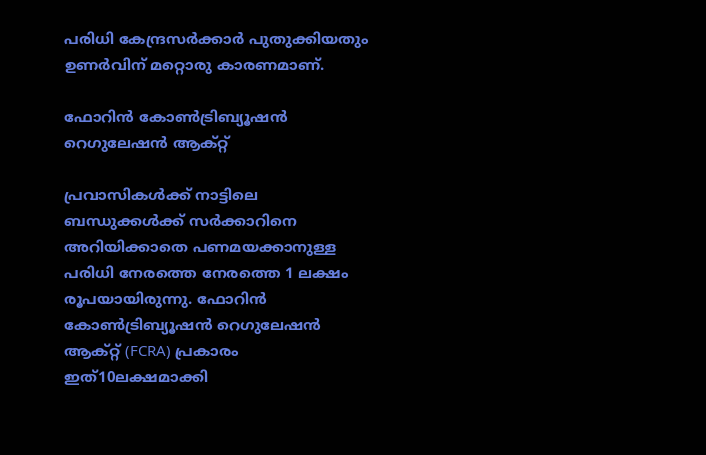പരിധി കേന്ദ്രസർക്കാർ പുതുക്കിയതും ഉണർവിന് മറ്റൊരു കാരണമാണ്.

ഫോറിൻ കോൺട്രിബ്യൂഷൻ റെഗുലേഷൻ ആക്റ്റ്

പ്രവാസികൾക്ക് നാട്ടിലെ ബന്ധുക്കൾക്ക് സർക്കാറിനെ അറിയിക്കാതെ പണമയക്കാനുള്ള പരിധി നേരത്തെ നേരത്തെ 1 ലക്ഷം രൂപയായിരുന്നു. ഫോറിൻ കോൺട്രിബ്യൂഷൻ റെഗുലേഷൻ ആക്റ്റ് (FCRA) പ്രകാരം ഇത്10ലക്ഷമാക്കി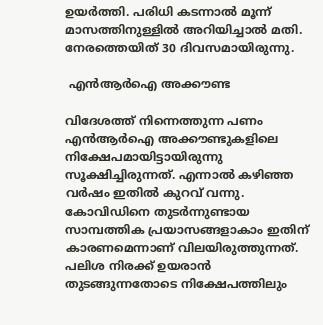ഉയർത്തി. പരിധി കടന്നാല്‍ മൂന്ന് മാസത്തിനുള്ളില്‍ അറിയിച്ചാൽ മതി. നേരത്തെയിത് 30 ദിവസമായിരുന്നു.

 എൻആർഐ അക്കൗണ്ട

വിദേശത്ത് നിന്നെത്തുന്ന പണം എൻആർഐ അക്കൗണ്ടുകളിലെ നിക്ഷേപമായിട്ടായിരുന്നു സൂക്ഷിച്ചിരുന്നത്. എന്നാൽ കഴിഞ്ഞ വർഷം ഇതിൽ കുറവ് വന്നു. കോവിഡിനെ തുടർന്നുണ്ടായ സാമ്പത്തിക പ്രയാസങ്ങളാകാം ഇതിന് കാരണമെന്നാണ് വിലയിരുത്തുന്നത്. പലിശ നിരക്ക് ഉയരാൻ തുടങ്ങുന്നതോടെ നിക്ഷേപത്തിലും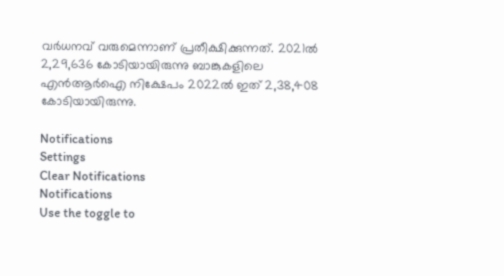വർധനവ് വരുമെന്നാണ് പ്രതീക്ഷിക്കുന്നത്. 2021ല്‍ 2,29,636 കോടിയായിരുന്നു ബാങ്കുകളിലെ എൻആർഐ നിക്ഷേപം 2022ല്‍ ഇത് 2,38,408 കോടിയായിരുന്നു.

Notifications
Settings
Clear Notifications
Notifications
Use the toggle to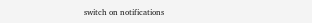switch on notifications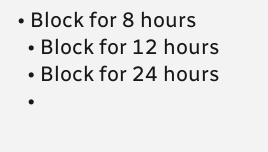• Block for 8 hours
  • Block for 12 hours
  • Block for 24 hours
  •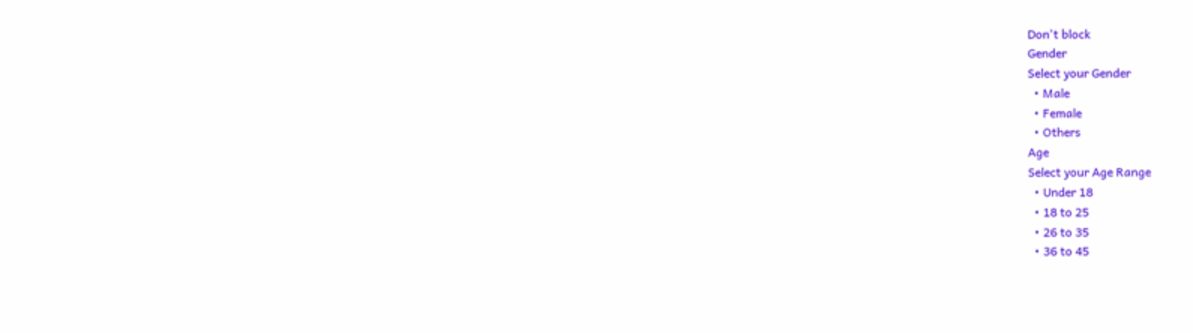Don't block
Gender
Select your Gender
  • Male
  • Female
  • Others
Age
Select your Age Range
  • Under 18
  • 18 to 25
  • 26 to 35
  • 36 to 45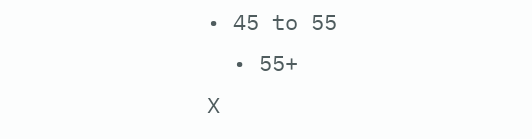• 45 to 55
  • 55+
X